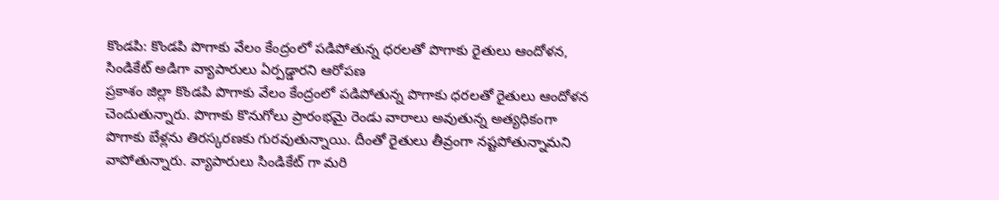కొండపి: కొండపి పొగాకు వేలం కేంద్రంలో పడిపోతున్న ధరలతో పొగాకు రైతులు ఆందోళన, సిండికేట్ అడిగా వ్యాపారులు ఏర్పడ్డారని ఆరోపణ
ప్రకాశం జిల్లా కొండపి పొగాకు వేలం కేంద్రంలో పడిపోతున్న పొగాకు ధరలతో రైతులు ఆందోళన చెందుతున్నారు. పొగాకు కొనుగోలు ప్రారంభమై రెండు వారాలు అవుతున్న అత్యధికంగా పొగాకు బేళ్లను తిరస్కరణకు గురవుతున్నాయి. దీంతో రైతులు తీవ్రంగా నష్టపోతున్నామని వాపోతున్నారు. వ్యాపారులు సిండికేట్ గా మరి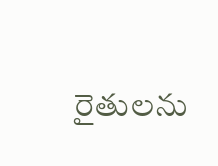రైతులను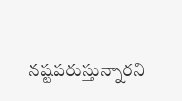నష్టపరుస్తున్నారని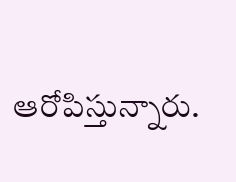ఆరోపిస్తున్నారు.